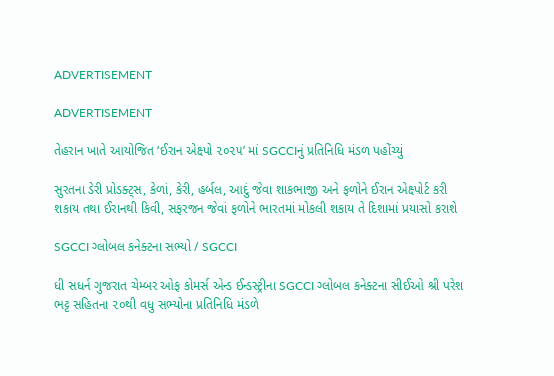ADVERTISEMENT

ADVERTISEMENT

તેહરાન ખાતે આયોજિત ‘ઈરાન એક્ષ્પો ૨૦૨૫’ માં SGCCIનું પ્રતિનિધિ મંડળ પહોંચ્યું

સુરતના ડેરી પ્રોડક્ટ્સ, કેળાં, કેરી, હર્બલ, આદું જેવા શાકભાજી અને ફળોને ઈરાન એક્ષ્પોર્ટ કરી શકાય તથા ઈરાનથી કિવી, સફરજન જેવાં ફળોને ભારતમાં મોકલી શકાય તે દિશામાં પ્રયાસો કરાશે

SGCCI ગ્લોબલ કનેક્ટના સભ્યો / SGCCI

ધી સધર્ન ગુજરાત ચેમ્બર ઓફ કોમર્સ એન્ડ ઈન્ડસ્ટ્રીના SGCCI ગ્લોબલ કનેક્ટના સીઈઓ શ્રી પરેશ ભટ્ટ સહિતના ૨૦થી વધુ સભ્યોના પ્રતિનિધિ મંડળે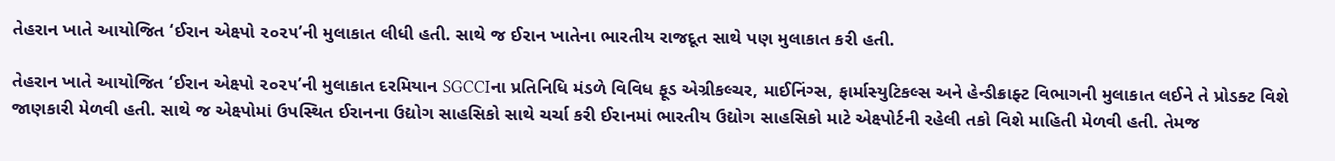તેહરાન ખાતે આયોજિત ‘ઈરાન એક્ષ્પો ૨૦૨૫’ની મુલાકાત લીધી હતી. સાથે જ ઈરાન ખાતેના ભારતીય રાજદૂત સાથે પણ મુલાકાત કરી હતી.

તેહરાન ખાતે આયોજિત ‘ઈરાન એક્ષ્પો ૨૦૨૫’ની મુલાકાત દરમિયાન SGCCIના પ્રતિનિધિ મંડળે વિવિધ ફૂડ એગ્રીકલ્ચર, માઈનિંગ્સ, ફાર્માસ્યુટિકલ્સ અને હેન્ડીક્રાફ્ટ વિભાગની મુલાકાત લઈને તે પ્રોડક્ટ વિશે જાણકારી મેળવી હતી. સાથે જ એક્ષ્પોમાં ઉપસ્થિત ઈરાનના ઉદ્યોગ સાહસિકો સાથે ચર્ચા કરી ઈરાનમાં ભારતીય ઉદ્યોગ સાહસિકો માટે એક્ષ્પોર્ટની રહેલી તકો વિશે માહિતી મેળવી હતી. તેમજ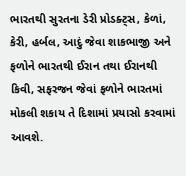ભારતથી સુરતના ડેરી પ્રોડક્ટ્સ, કેળાં, કેરી, હર્બલ, આદું જેવા શાકભાજી અને ફળોને ભારતથી ઈરાન તથા ઈરાનથી કિવી, સફરજન જેવાં ફળોને ભારતમાં મોકલી શકાય તે દિશામાં પ્રયાસો કરવામાં આવશે.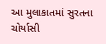આ મુલાકાતમાં સુરતના ચોર્યાસી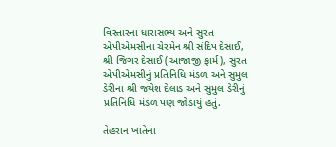વિસ્તારના ધારાસભ્ય અને સુરત એપીએમસીના ચેરમેન શ્રી સંદિપ દેસાઈ, શ્રી જિગર દેસાઈ (આજાજી ફાર્મ), સુરત એપીએમસીનું પ્રતિનિધિ મંડળ અને સુમુલ ડેરીના શ્રી જયેશ દેલાડ અને સુમુલ ડેરીનું પ્રતિનિધિ મંડળ પણ જોડાયું હતું.

તેહરાન ખાતેના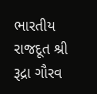ભારતીય રાજદૂત શ્રી રૂદ્રા ગૌરવ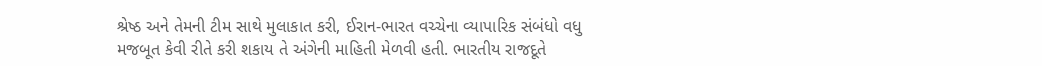શ્રેષ્ઠ અને તેમની ટીમ સાથે મુલાકાત કરી, ઈરાન-ભારત વચ્ચેના વ્યાપારિક સંબંધો વધુ મજબૂત કેવી રીતે કરી શકાય તે અંગેની માહિતી મેળવી હતી. ભારતીય રાજદૂતે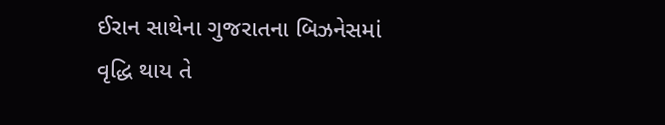ઈરાન સાથેના ગુજરાતના બિઝનેસમાં વૃદ્ધિ થાય તે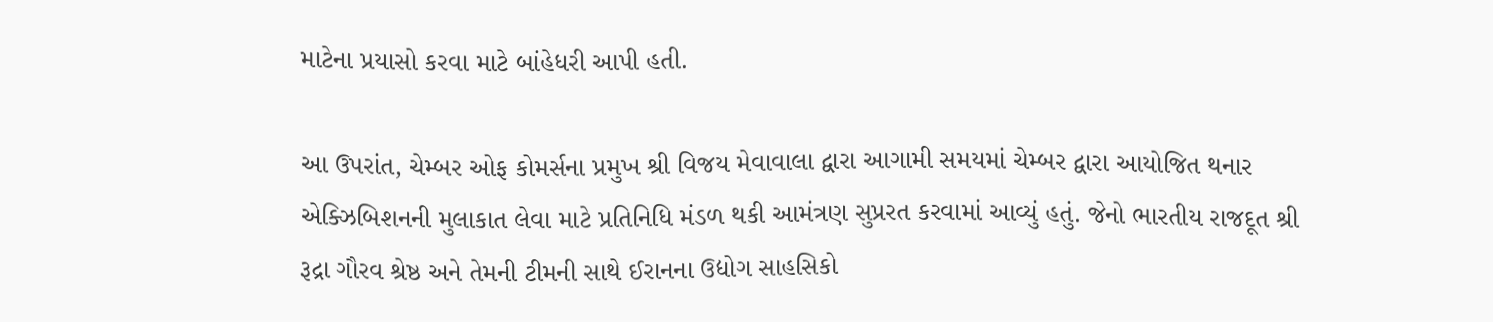માટેના પ્રયાસો કરવા માટે બાંહેધરી આપી હતી.

આ ઉપરાંત, ચેમ્બર ઓફ કોમર્સના પ્રમુખ શ્રી વિજય મેવાવાલા દ્વારા આગામી સમયમાં ચેમ્બર દ્વારા આયોજિત થનાર એક્ઝિબિશનની મુલાકાત લેવા માટે પ્રતિનિધિ મંડળ થકી આમંત્રણ સુપ્રરત કરવામાં આવ્યું હતું. જેનો ભારતીય રાજદૂત શ્રી રૂદ્રા ગૌરવ શ્રેષ્ઠ અને તેમની ટીમની સાથે ઈરાનના ઉદ્યોગ સાહસિકો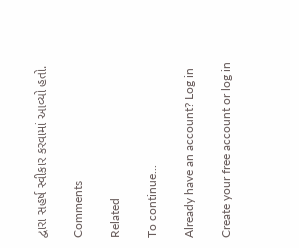દ્વારા સહર્ષ સ્વીકાર કરવામાં આવ્યો હતો.

Comments

Related

To continue...

Already have an account? Log in

Create your free account or log in